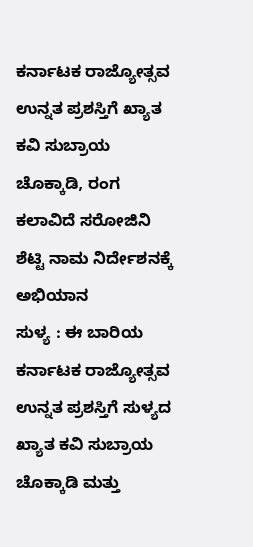ಕರ್ನಾಟಕ ರಾಜ್ಯೋತ್ಸವ ಉನ್ನತ ಪ್ರಶಸ್ತಿಗೆ ಖ್ಯಾತ ಕವಿ ಸುಬ್ರಾಯ ಚೊಕ್ಕಾಡಿ, ರಂಗ ಕಲಾವಿದೆ ಸರೋಜಿನಿ ಶೆಟ್ಟಿ ನಾಮ ನಿರ್ದೇಶನಕ್ಕೆ ಅಭಿಯಾನ
ಸುಳ್ಯ : ಈ ಬಾರಿಯ ಕರ್ನಾಟಕ ರಾಜ್ಯೋತ್ಸವ ಉನ್ನತ ಪ್ರಶಸ್ತಿಗೆ ಸುಳ್ಯದ ಖ್ಯಾತ ಕವಿ ಸುಬ್ರಾಯ ಚೊಕ್ಕಾಡಿ ಮತ್ತು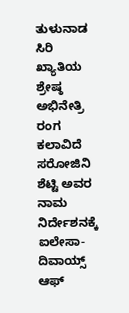ತುಳುನಾಡ ಸಿರಿ ಖ್ಯಾತಿಯ ಶ್ರೇಷ್ಠ ಅಭಿನೇತ್ರಿ ರಂಗ ಕಲಾವಿದೆ ಸರೋಜಿನಿ ಶೆಟ್ಟಿ ಅವರ ನಾಮ ನಿರ್ದೇಶನಕ್ಕೆ ಐಲೇಸಾ-ದಿವಾಯ್ಸ್ ಆಫ್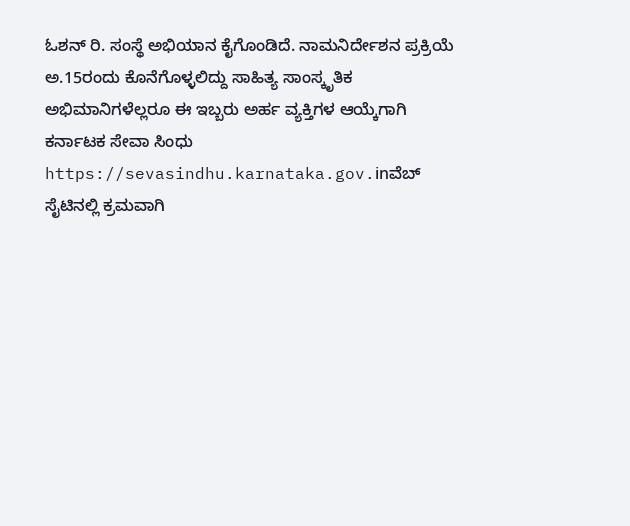ಓಶನ್ ರಿ. ಸಂಸ್ಥೆ ಅಭಿಯಾನ ಕೈಗೊಂಡಿದೆ. ನಾಮನಿರ್ದೇಶನ ಪ್ರಕ್ರಿಯೆ ಅ.15ರಂದು ಕೊನೆಗೊಳ್ಳಲಿದ್ದು ಸಾಹಿತ್ಯ ಸಾಂಸ್ಕೃತಿಕ ಅಭಿಮಾನಿಗಳೆಲ್ಲರೂ ಈ ಇಬ್ಬರು ಅರ್ಹ ವ್ಯಕ್ತಿಗಳ ಆಯ್ಕೆಗಾಗಿ ಕರ್ನಾಟಕ ಸೇವಾ ಸಿಂಧು https://sevasindhu.karnataka.gov.inವೆಬ್ ಸೈಟಿನಲ್ಲಿ ಕ್ರಮವಾಗಿ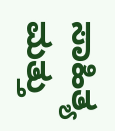ಸಾಹಿತ್ಯ ಮತ್ತು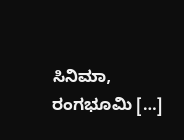ಸಿನಿಮಾ, ರಂಗಭೂಮಿ […]